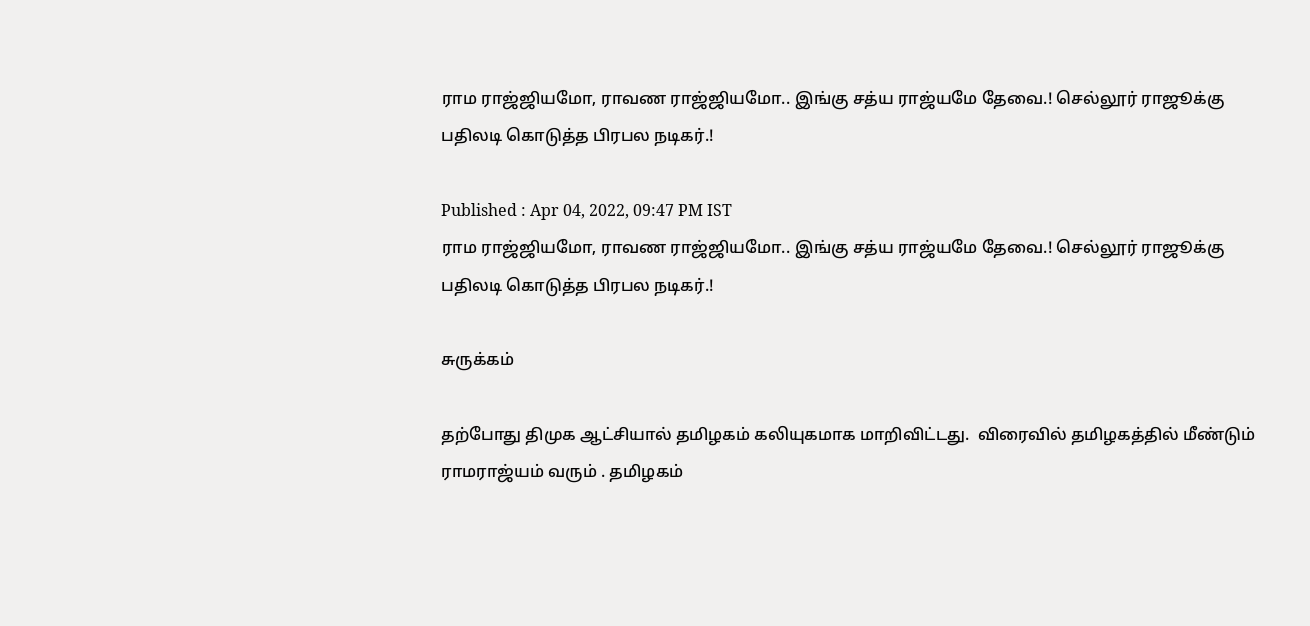ராம ராஜ்ஜியமோ, ராவண ராஜ்ஜியமோ.. இங்கு சத்ய ராஜ்யமே தேவை.! செல்லூர் ராஜூக்கு பதிலடி கொடுத்த பிரபல நடிகர்.!

Published : Apr 04, 2022, 09:47 PM IST
ராம ராஜ்ஜியமோ, ராவண ராஜ்ஜியமோ.. இங்கு சத்ய ராஜ்யமே தேவை.! செல்லூர் ராஜூக்கு பதிலடி கொடுத்த பிரபல நடிகர்.!

சுருக்கம்

தற்போது திமுக ஆட்சியால் தமிழகம் கலியுகமாக மாறிவிட்டது.  விரைவில் தமிழகத்தில் மீண்டும் ராமராஜ்யம் வரும் . தமிழகம்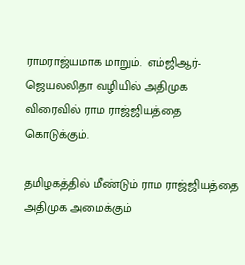ராமராஜ்யமாக மாறும்.  எம்ஜிஆர்-ஜெயலலிதா வழியில் அதிமுக விரைவில் ராம ராஜ்ஜியத்தை கொடுக்கும்.

தமிழகத்தில் மீண்டும் ராம ராஜ்ஜியத்தை அதிமுக அமைக்கும்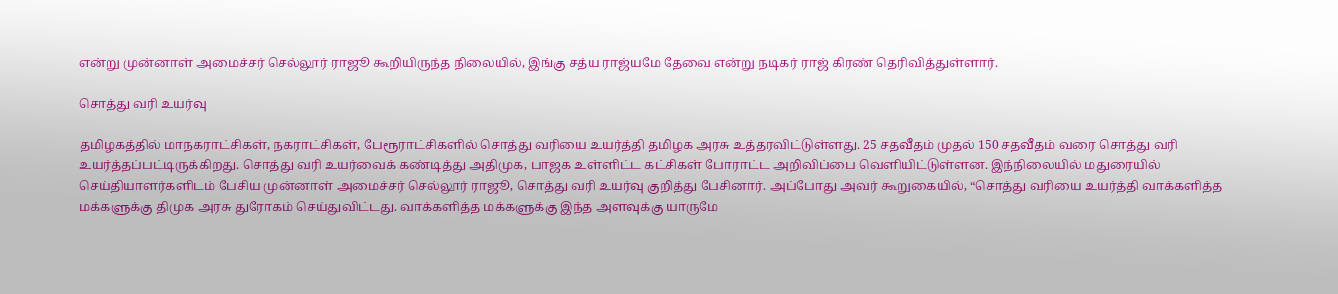என்று முன்னாள் அமைச்சர் செல்லூர் ராஜூ கூறியிருந்த நிலையில், இங்கு சத்ய ராஜ்யமே தேவை என்று நடிகர் ராஜ் கிரண் தெரிவித்துள்ளார்.

சொத்து வரி உயர்வு

தமிழகத்தில் மாநகராட்சிகள், நகராட்சிகள், பேரூராட்சிகளில் சொத்து வரியை உயர்த்தி தமிழக அரசு உத்தரவிட்டுள்ளது. 25 சதவீதம் முதல் 150 சதவீதம் வரை சொத்து வரி உயர்த்தப்பட்டிருக்கிறது. சொத்து வரி உயர்வைக் கண்டித்து அதிமுக, பாஜக உள்ளிட்ட கட்சிகள் போராட்ட அறிவிப்பை வெளியிட்டுள்ளன. இந்நிலையில் மதுரையில் செய்தியாளர்களிடம் பேசிய முன்னாள் அமைச்சர் செல்லூர் ராஜூ, சொத்து வரி உயர்வு குறித்து பேசினார். அப்போது அவர் கூறுகையில், “சொத்து வரியை உயர்த்தி வாக்களித்த மக்களுக்கு திமுக அரசு துரோகம் செய்துவிட்டது. வாக்களித்த மக்களுக்கு இந்த அளவுக்கு யாருமே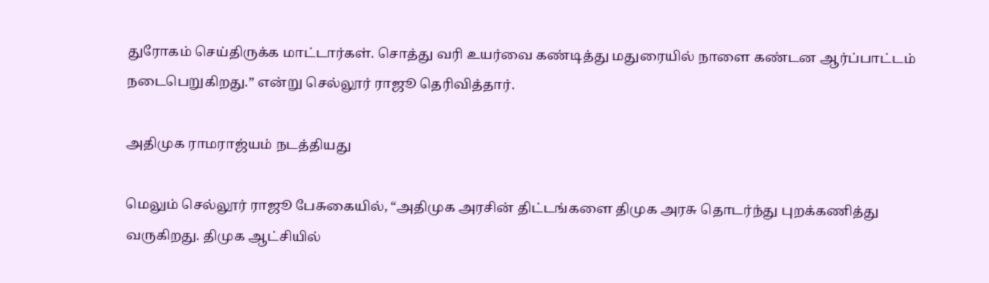துரோகம் செய்திருக்க மாட்டார்கள். சொத்து வரி உயர்வை கண்டித்து மதுரையில் நாளை கண்டன ஆர்ப்பாட்டம் நடைபெறுகிறது.” என்று செல்லூர் ராஜூ தெரிவித்தார்.

அதிமுக ராமராஜ்யம் நடத்தியது

மெலும் செல்லூர் ராஜூ பேசுகையில், “அதிமுக அரசின் திட்டங்களை திமுக அரசு தொடர்ந்து புறக்கணித்து வருகிறது. திமுக ஆட்சியில்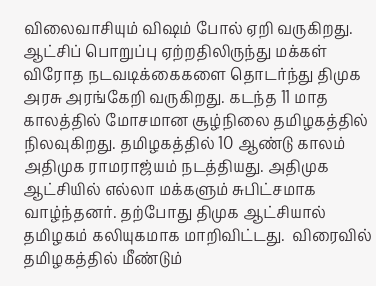விலைவாசியும் விஷம் போல் ஏறி வருகிறது.  ஆட்சிப் பொறுப்பு ஏற்றதிலிருந்து மக்கள் விரோத நடவடிக்கைகளை தொடர்ந்து திமுக அரசு அரங்கேறி வருகிறது. கடந்த 11 மாத காலத்தில் மோசமான சூழ்நிலை தமிழகத்தில் நிலவுகிறது. தமிழகத்தில் 10 ஆண்டு காலம் அதிமுக ராமராஜ்யம் நடத்தியது. அதிமுக ஆட்சியில் எல்லா மக்களும் சுபிட்சமாக வாழ்ந்தனர். தற்போது திமுக ஆட்சியால் தமிழகம் கலியுகமாக மாறிவிட்டது.  விரைவில் தமிழகத்தில் மீண்டும்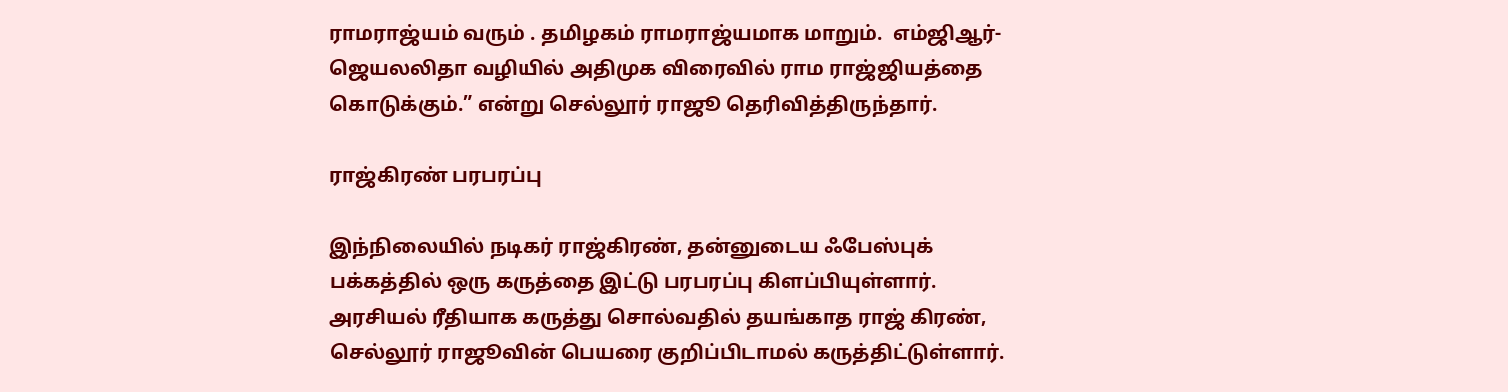ராமராஜ்யம் வரும் . தமிழகம் ராமராஜ்யமாக மாறும்.  எம்ஜிஆர்-ஜெயலலிதா வழியில் அதிமுக விரைவில் ராம ராஜ்ஜியத்தை கொடுக்கும்.” என்று செல்லூர் ராஜூ தெரிவித்திருந்தார்.

ராஜ்கிரண் பரபரப்பு

இந்நிலையில் நடிகர் ராஜ்கிரண், தன்னுடைய ஃபேஸ்புக் பக்கத்தில் ஒரு கருத்தை இட்டு பரபரப்பு கிளப்பியுள்ளார். அரசியல் ரீதியாக கருத்து சொல்வதில் தயங்காத ராஜ் கிரண், செல்லூர் ராஜூவின் பெயரை குறிப்பிடாமல் கருத்திட்டுள்ளார்.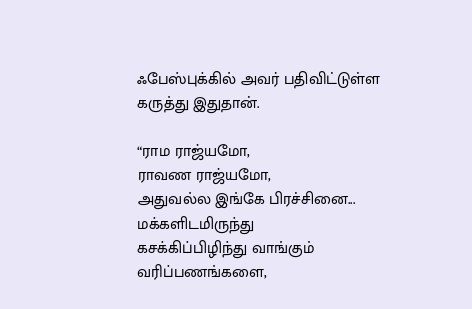ஃபேஸ்புக்கில் அவர் பதிவிட்டுள்ள கருத்து இதுதான்.

“ராம ராஜ்யமோ,
ராவண ராஜ்யமோ,
அதுவல்ல இங்கே பிரச்சினை...
மக்களிடமிருந்து
கசக்கிப்பிழிந்து வாங்கும் வரிப்பணங்களை,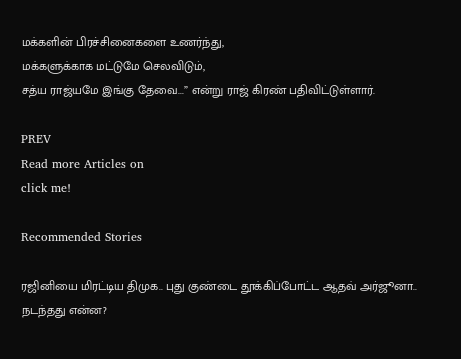மக்களின் பிரச்சினைகளை உணர்ந்து,
மக்களுக்காக மட்டுமே செலவிடும்,
சத்ய ராஜ்யமே இங்கு தேவை...” என்று ராஜ் கிரண் பதிவிட்டுள்ளார்.

PREV
Read more Articles on
click me!

Recommended Stories

ரஜினியை மிரட்டிய திமுக.. புது குண்டை தூக்கிப்போட்ட ஆதவ் அர்ஜூனா.. நடந்தது என்ன?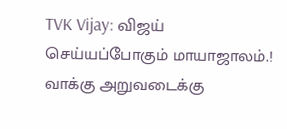TVK Vijay: விஜய் செய்யப்போகும் மாயாஜாலம்.! வாக்கு அறுவடைக்கு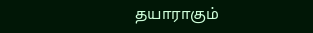தயாராகும்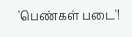'பெண்கள் படை'!